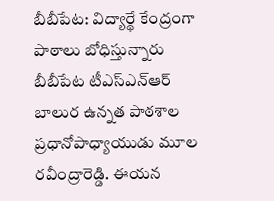బీబీపేట: విద్యార్థే కేంద్రంగా పాఠాలు బోధిస్తున్నారు బీబీపేట టీఎస్ఎన్ఆర్ బాలుర ఉన్నత పాఠశాల ప్రధానోపాధ్యాయుడు మూల రవీంద్రారెడ్డి. ఈయన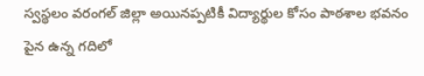స్వస్థలం వరంగల్ జిల్లా అయినప్పటికీ విద్యార్థుల కోసం పాఠశాల భవనం పైన ఉన్న గదిలో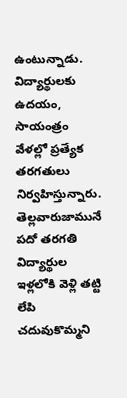ఉంటున్నాడు. విద్యార్థులకు ఉదయం, సాయంత్రం వేళల్లో ప్రత్యేక తరగతులు నిర్వహిస్తున్నారు. తెల్లవారుజామునే పదో తరగతి విద్యార్థుల ఇళ్లలోకి వెళ్లి తట్టి లేపి చదువుకొమ్మని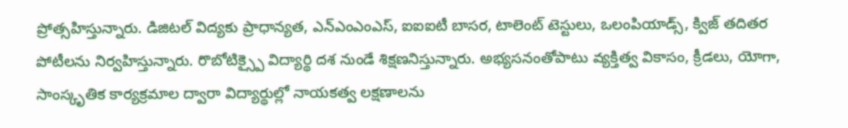ప్రోత్సహిస్తున్నారు. డిజిటల్ విద్యకు ప్రాధాన్యత, ఎన్ఎంఎంఎస్, ఐఐఐటీ బాసర, టాలెంట్ టెస్టులు, ఒలంపియాడ్స్, క్విజ్ తదితర పోటీలను నిర్వహిస్తున్నారు. రొబోటిక్స్పై విద్యార్థి దశ నుండే శిక్షణనిస్తున్నారు. అభ్యసనంతోపాటు వ్యక్తిత్వ వికాసం, క్రీడలు, యోగా, సాంస్కృతిక కార్యక్రమాల ద్వారా విద్యార్థుల్లో నాయకత్వ లక్షణాలను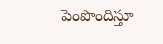పెంపొందిస్తూ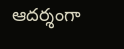ఆదర్శంగా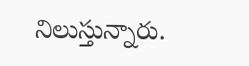నిలుస్తున్నారు.